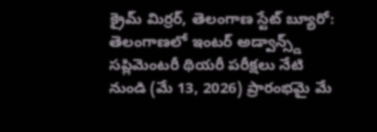క్రైమ్ మిర్రర్, తెలంగాణ స్టేట్ బ్యూరో: తెలంగాణలో ఇంటర్ అడ్వాన్స్డ్ సప్లిమెంటరీ థియరీ పరీక్షలు నేటి నుండి (మే 13, 2026) ప్రారంభమై మే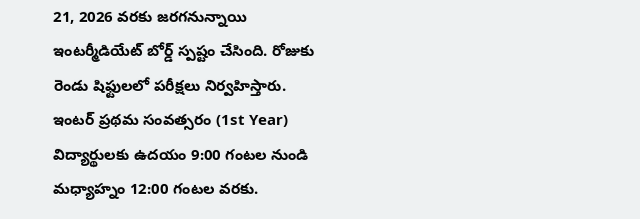21, 2026 వరకు జరగనున్నాయి ఇంటర్మీడియేట్ బోర్డ్ స్పష్టం చేసింది. రోజుకు రెండు షిఫ్టులలో పరీక్షలు నిర్వహిస్తారు.
ఇంటర్ ప్రథమ సంవత్సరం (1st Year) విద్యార్థులకు ఉదయం 9:00 గంటల నుండి మధ్యాహ్నం 12:00 గంటల వరకు.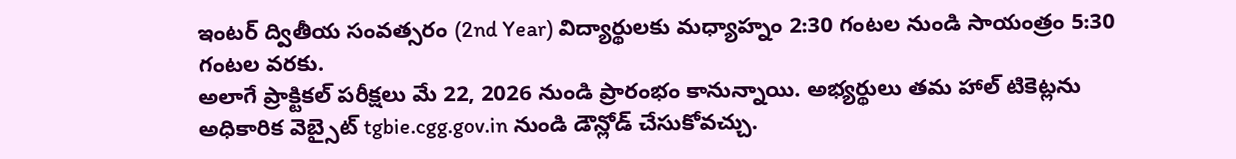ఇంటర్ ద్వితీయ సంవత్సరం (2nd Year) విద్యార్థులకు మధ్యాహ్నం 2:30 గంటల నుండి సాయంత్రం 5:30 గంటల వరకు.
అలాగే ప్రాక్టికల్ పరీక్షలు మే 22, 2026 నుండి ప్రారంభం కానున్నాయి. అభ్యర్థులు తమ హాల్ టికెట్లను అధికారిక వెబ్సైట్ tgbie.cgg.gov.in నుండి డౌన్లోడ్ చేసుకోవచ్చు.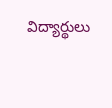విద్యార్థులు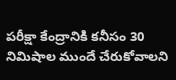పరీక్షా కేంద్రానికి కనీసం 30 నిమిషాల ముందే చేరుకోవాలని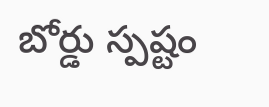బోర్డు స్పష్టం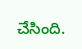చేసింది.